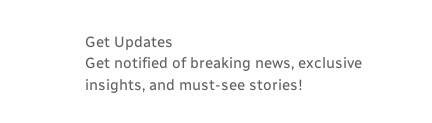Get Updates
Get notified of breaking news, exclusive insights, and must-see stories!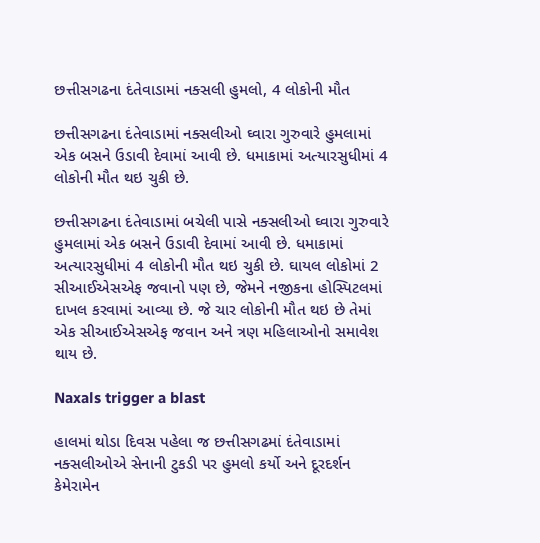છત્તીસગઢના દંતેવાડામાં નક્સલી હુમલો, 4 લોકોની મૌત

છત્તીસગઢના દંતેવાડામાં નક્સલીઓ ઘ્વારા ગુરુવારે હુમલામાં એક બસને ઉડાવી દેવામાં આવી છે. ધમાકામાં અત્યારસુધીમાં 4 લોકોની મૌત થઇ ચુકી છે.

છત્તીસગઢના દંતેવાડામાં બચેલી પાસે નક્સલીઓ ઘ્વારા ગુરુવારે હુમલામાં એક બસને ઉડાવી દેવામાં આવી છે. ધમાકામાં અત્યારસુધીમાં 4 લોકોની મૌત થઇ ચુકી છે. ઘાયલ લોકોમાં 2 સીઆઈએસએફ જવાનો પણ છે, જેમને નજીકના હોસ્પિટલમાં દાખલ કરવામાં આવ્યા છે. જે ચાર લોકોની મૌત થઇ છે તેમાં એક સીઆઈએસએફ જવાન અને ત્રણ મહિલાઓનો સમાવેશ થાય છે.

Naxals trigger a blast

હાલમાં થોડા દિવસ પહેલા જ છત્તીસગઢમાં દંતેવાડામાં નક્સલીઓએ સેનાની ટુકડી પર હુમલો કર્યો અને દૂરદર્શન કેમેરામેન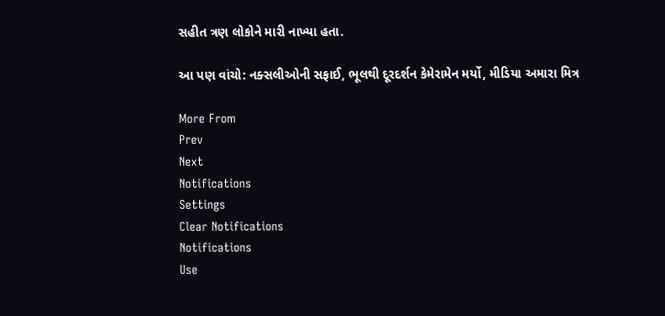સહીત ત્રણ લોકોને મારી નાખ્યા હતા.

આ પણ વાંચો: નક્સલીઓની સફાઈ, ભૂલથી દૂરદર્શન કેમેરામેન મર્યો, મીડિયા અમારા મિત્ર

More From
Prev
Next
Notifications
Settings
Clear Notifications
Notifications
Use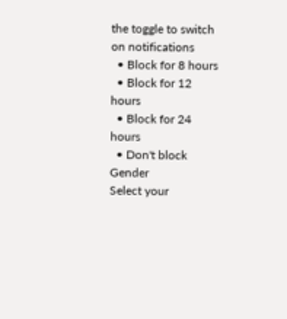the toggle to switch on notifications
  • Block for 8 hours
  • Block for 12 hours
  • Block for 24 hours
  • Don't block
Gender
Select your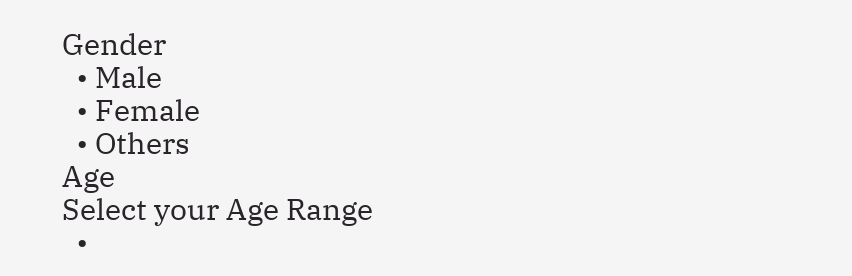Gender
  • Male
  • Female
  • Others
Age
Select your Age Range
  •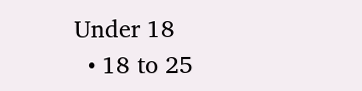Under 18
  • 18 to 25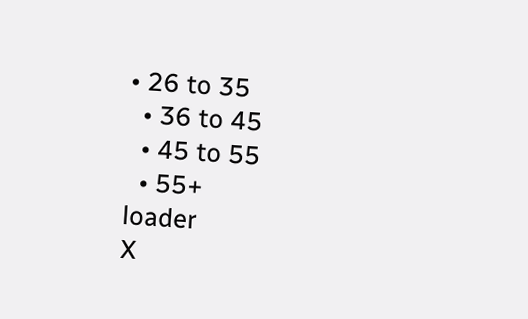• 26 to 35
  • 36 to 45
  • 45 to 55
  • 55+
loader
X